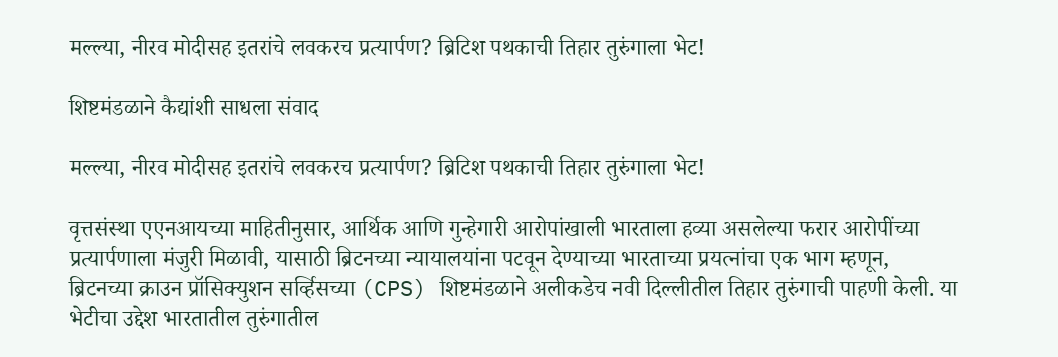मल्ल्या, नीरव मोदीसह इतरांचे लवकरच प्रत्यार्पण? ब्रिटिश पथकाची तिहार तुरुंगाला भेट!

शिष्टमंडळाने कैद्यांशी साधला संवाद

मल्ल्या, नीरव मोदीसह इतरांचे लवकरच प्रत्यार्पण? ब्रिटिश पथकाची तिहार तुरुंगाला भेट!

वृत्तसंस्था एएनआयच्या माहितीनुसार, आर्थिक आणि गुन्हेगारी आरोपांखाली भारताला हव्या असलेल्या फरार आरोपींच्या प्रत्यार्पणाला मंजुरी मिळावी, यासाठी ब्रिटनच्या न्यायालयांना पटवून देण्याच्या भारताच्या प्रयत्नांचा एक भाग म्हणून, ब्रिटनच्या क्राउन प्रॉसिक्युशन सर्व्हिसच्या (CPS) शिष्टमंडळाने अलीकडेच नवी दिल्लीतील तिहार तुरुंगाची पाहणी केली. या भेटीचा उद्देश भारतातील तुरुंगातील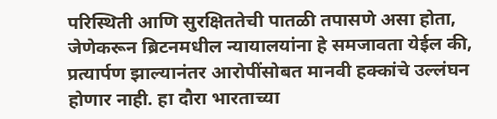परिस्थिती आणि सुरक्षिततेची पातळी तपासणे असा होता, जेणेकरून ब्रिटनमधील न्यायालयांना हे समजावता येईल की, प्रत्यार्पण झाल्यानंतर आरोपींसोबत मानवी हक्कांचे उल्लंघन होणार नाही. हा दौरा भारताच्या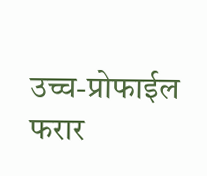उच्च-प्रोफाईल फरार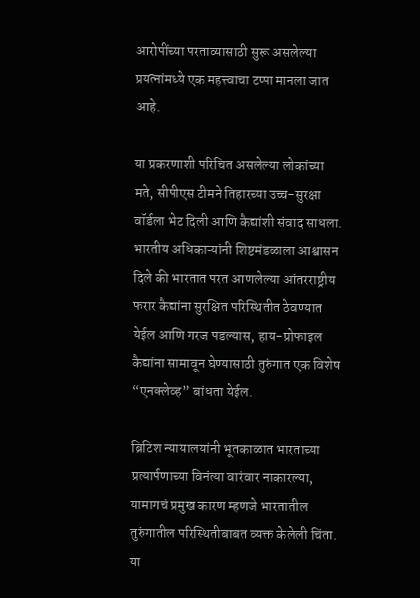आरोपींच्या परताव्यासाठी सुरू असलेल्या प्रयत्नांमध्ये एक महत्त्वाचा टप्पा मानला जात आहे.

या प्रकरणाशी परिचित असलेल्या लोकांच्या मते, सीपीएस टीमने तिहारच्या उच्च-सुरक्षा वॉर्डला भेट दिली आणि कैद्यांशी संवाद साधला. भारतीय अधिकाऱ्यांनी शिष्टमंडळाला आश्वासन दिले की भारतात परत आणलेल्या आंतरराष्ट्रीय फरार कैद्यांना सुरक्षित परिस्थितीत ठेवण्यात येईल आणि गरज पडल्यास, हाय-प्रोफाइल कैद्यांना सामावून घेण्यासाठी तुरुंगात एक विशेष “एनक्लेव्ह” बांधता येईल.

ब्रिटिश न्यायालयांनी भूतकाळात भारताच्या प्रत्यार्पणाच्या विनंत्या वारंवार नाकारल्या, यामागचं प्रमुख कारण म्हणजे भारतातील तुरुंगातील परिस्थितीबाबत व्यक्त केलेली चिंता. या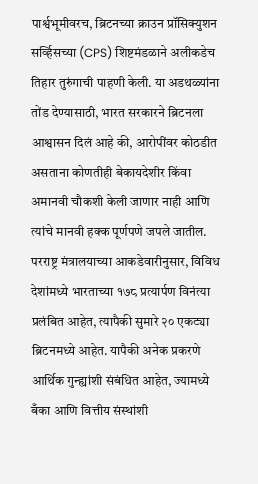पार्श्वभूमीवरच, ब्रिटनच्या क्राउन प्रॉसिक्युशन सर्व्हिसच्या (CPS) शिष्टमंडळाने अलीकडेच तिहार तुरुंगाची पाहणी केली. या अडथळ्यांना तोंड देण्यासाठी, भारत सरकारने ब्रिटनला आश्वासन दिलं आहे की, आरोपींवर कोठडीत असताना कोणतीही बेकायदेशीर किंवा अमानवी चौकशी केली जाणार नाही आणि त्यांचे मानवी हक्क पूर्णपणे जपले जातील.
परराष्ट्र मंत्रालयाच्या आकडेवारीनुसार, विविध देशांमध्ये भारताच्या १७८ प्रत्यार्पण विनंत्या प्रलंबित आहेत, त्यापैकी सुमारे २० एकट्या ब्रिटनमध्ये आहेत. यापैकी अनेक प्रकरणे आर्थिक गुन्ह्यांशी संबंधित आहेत, ज्यामध्ये बँका आणि वित्तीय संस्थांशी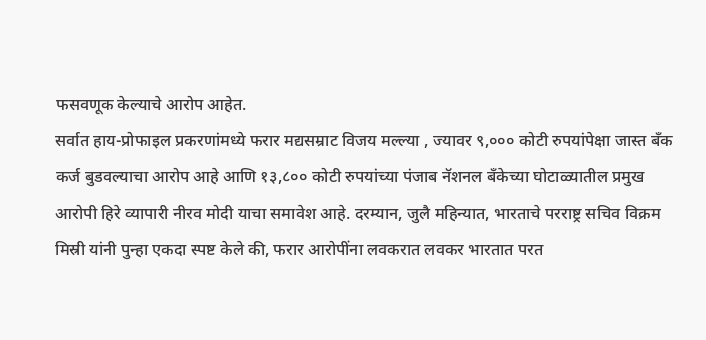फसवणूक केल्याचे आरोप आहेत.
सर्वात हाय-प्रोफाइल प्रकरणांमध्ये फरार मद्यसम्राट विजय मल्ल्या , ज्यावर ९,००० कोटी रुपयांपेक्षा जास्त बँक कर्ज बुडवल्याचा आरोप आहे आणि १३,८०० कोटी रुपयांच्या पंजाब नॅशनल बँकेच्या घोटाळ्यातील प्रमुख आरोपी हिरे व्यापारी नीरव मोदी याचा समावेश आहे. दरम्यान, जुलै महिन्यात, भारताचे परराष्ट्र सचिव विक्रम मिस्री यांनी पुन्हा एकदा स्पष्ट केले की, फरार आरोपींना लवकरात लवकर भारतात परत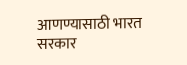आणण्यासाठी भारत सरकार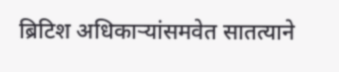ब्रिटिश अधिकाऱ्यांसमवेत सातत्याने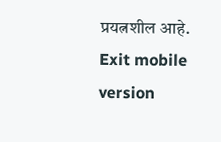प्रयत्नशील आहे.
Exit mobile version